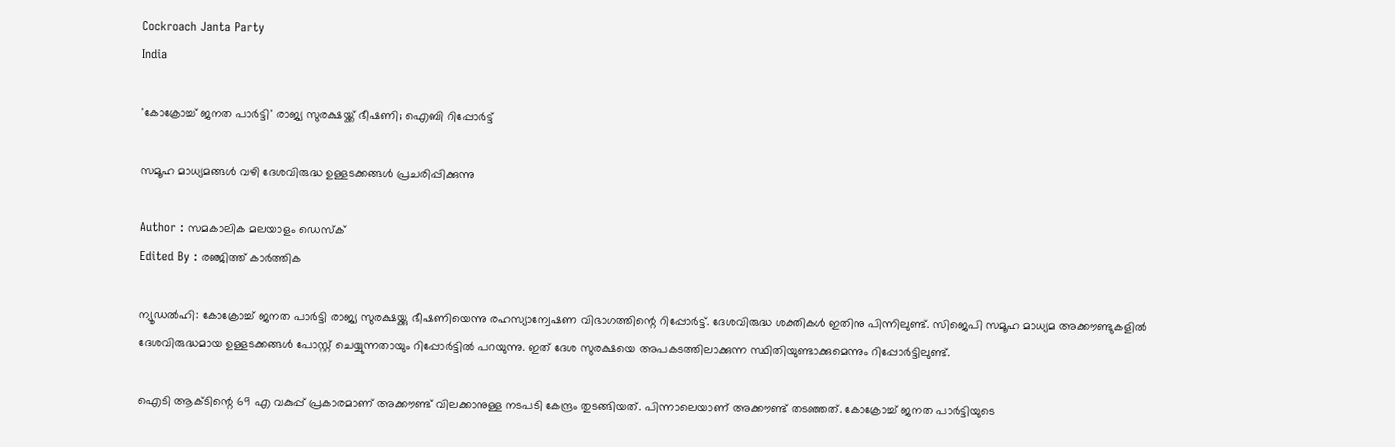Cockroach Janta Party
India

'കോക്രോച്ച് ജനത പാർട്ടി' രാജ്യ സുരക്ഷയ്ക്ക് ഭീഷണി; ഐബി റിപ്പോർട്ട്

സമൂഹ മാധ്യമങ്ങൾ വഴി ദേശവിരുദ്ധ ഉള്ളടക്കങ്ങൾ പ്രചരിപ്പിക്കുന്നു

Author : സമകാലിക മലയാളം ഡെസ്ക്
Edited By : രഞ്ജിത്ത് കാർത്തിക

ന്യൂഡൽഹി: കോക്രോച്ച് ജനത പാർട്ടി രാജ്യ സുരക്ഷയ്ക്കു ഭീഷണിയെന്നു രഹസ്യാന്വേഷണ വിഭാഗത്തിന്റെ റിപ്പോർട്ട്. ദേശവിരുദ്ധ ശക്തികൾ ഇതിനു പിന്നിലുണ്ട്. സിജെപി സമൂഹ മാധ്യമ അക്കൗണ്ടുകളിൽ ദേശവിരുദ്ധമായ ഉള്ളടക്കങ്ങൾ പോസ്റ്റ് ചെയ്യുന്നതായും റിപ്പോർട്ടിൽ പറയുന്നു. ഇത് ദേശ സുരക്ഷയെ അപകടത്തിലാക്കുന്ന സ്ഥിതിയുണ്ടാക്കുമെന്നും റിപ്പോർട്ടിലുണ്ട്.

ഐടി ആക്ടിന്റെ 69 എ വകുപ്പ് പ്രകാരമാണ് അക്കൗണ്ട് വിലക്കാനുള്ള നടപടി കേന്ദ്രം തുടങ്ങിയത്. പിന്നാലെയാണ് അക്കൗണ്ട് തടഞ്ഞത്. കോക്രോച്ച് ജനത പാർട്ടിയുടെ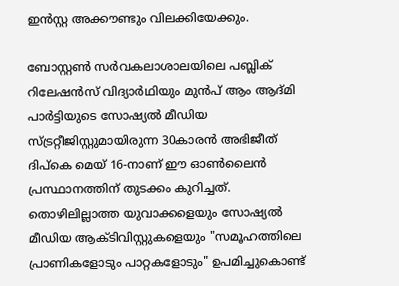ഇൻസ്റ്റ അക്കൗണ്ടും വിലക്കിയേക്കും.

ബോസ്റ്റൺ സർവകലാശാലയിലെ പബ്ലിക് റിലേഷൻസ് വിദ്യാർഥിയും മുൻപ് ആം ആദ്മി പാർട്ടിയുടെ സോഷ്യൽ മീഡിയ സ്ട്രറ്റീജിസ്റ്റുമായിരുന്ന 30കാരൻ അഭിജീത് ദിപ്കെ മെയ് 16-നാണ് ഈ ഓൺലൈൻ പ്രസ്ഥാനത്തിന് തുടക്കം കുറിച്ചത്. തൊഴിലില്ലാത്ത യുവാക്കളെയും സോഷ്യൽ മീഡിയ ആക്ടിവിസ്റ്റുകളെയും "സമൂഹത്തിലെ പ്രാണികളോടും പാറ്റകളോടും" ഉപമിച്ചുകൊണ്ട്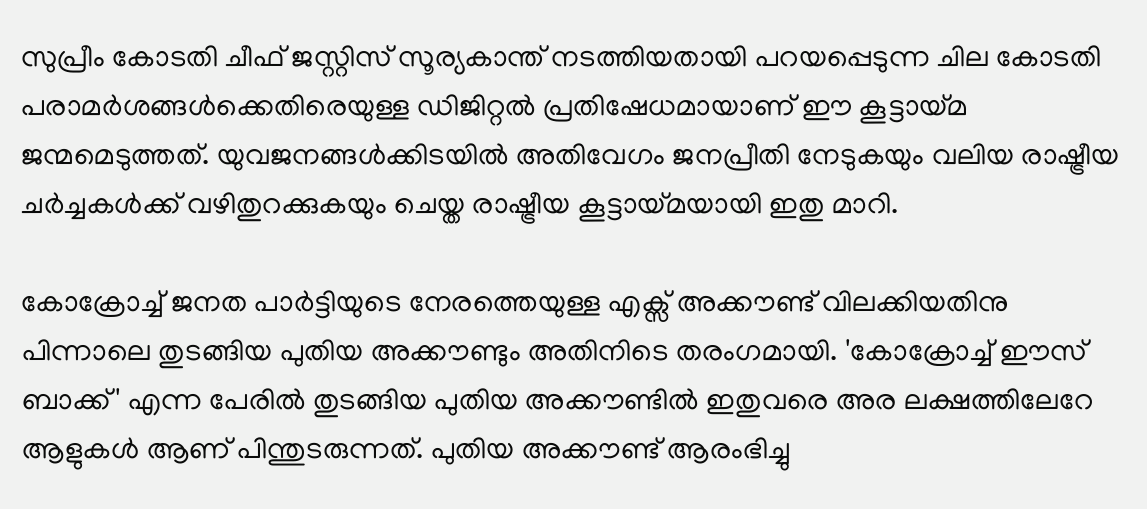സുപ്രീം കോടതി ചീഫ് ജസ്റ്റിസ് സൂര്യകാന്ത് നടത്തിയതായി പറയപ്പെടുന്ന ചില കോടതി പരാമർശങ്ങൾക്കെതിരെയുള്ള ഡിജിറ്റൽ പ്രതിഷേധമായാണ് ഈ കൂട്ടായ്മ ജന്മമെടുത്തത്. യുവജനങ്ങൾക്കിടയിൽ അതിവേഗം ജനപ്രീതി നേടുകയും വലിയ രാഷ്ട്രീയ ചർച്ചകൾക്ക് വഴിതുറക്കുകയും ചെയ്ത രാഷ്ട്രീയ കൂട്ടായ്മയായി ഇതു മാറി.

കോക്രോച്ച് ജനത പാർട്ടിയുടെ നേരത്തെയുള്ള എക്സ് അക്കൗണ്ട് വിലക്കിയതിനു പിന്നാലെ തുടങ്ങിയ പുതിയ അക്കൗണ്ടും അതിനിടെ തരംഗമായി. 'കോക്രോച്ച് ഈസ്‌ ബാക്ക്' എന്ന പേരിൽ തുടങ്ങിയ പുതിയ അക്കൗണ്ടിൽ ഇതുവരെ അര ലക്ഷത്തിലേറേ ആളുകൾ ആണ് പിന്തുടരുന്നത്. പുതിയ അക്കൗണ്ട് ആരംഭിച്ചു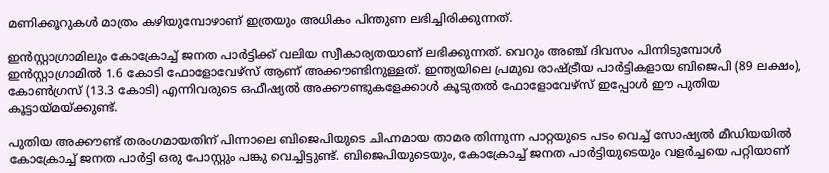മണിക്കൂറുകൾ മാത്രം കഴിയുമ്പോഴാണ് ഇത്രയും അധികം പിന്തുണ ലഭിച്ചിരിക്കുന്നത്.

ഇൻസ്റ്റാഗ്രാമിലും കോക്രോച്ച് ജനത പാർട്ടിക്ക് വലിയ സ്വീകാര്യതയാണ് ലഭിക്കുന്നത്. വെറും അഞ്ച് ദിവസം പിന്നിടുമ്പോൾ ഇൻസ്റ്റാഗ്രാമിൽ 1.6 കോടി ഫോളോവേഴ്‌സ് ആണ് അക്കൗണ്ടിനുള്ളത്. ഇന്ത്യയിലെ പ്രമുഖ രാഷ്ട്രീയ പാർട്ടികളായ ബിജെപി (89 ലക്ഷം), കോൺഗ്രസ് (13.3 കോടി) എന്നിവരുടെ ഒഫീഷ്യൽ അക്കൗണ്ടുകളേക്കാൾ കൂടുതൽ ഫോളോവേഴ്‌സ് ഇപ്പോൾ ഈ പുതിയ കൂട്ടായ്മയ്ക്കുണ്ട്.

പുതിയ അക്കൗണ്ട് തരംഗമായതിന് പിന്നാലെ ബിജെപിയുടെ ചിഹ്നമായ താമര തിന്നുന്ന പാറ്റയുടെ പടം വെച്ച് സോഷ്യൽ മീഡിയയിൽ കോക്രോച്ച് ജനത പാർട്ടി ഒരു പോസ്റ്റും പങ്കു വെച്ചിട്ടുണ്ട്. ബിജെപിയുടെയും, കോക്രോച്ച് ജനത പാർട്ടിയുടെയും വളർച്ചയെ പറ്റിയാണ്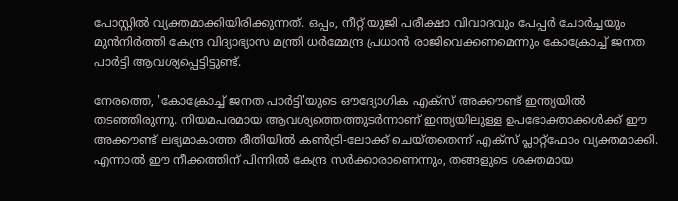പോസ്റ്റിൽ വ്യക്തമാക്കിയിരിക്കുന്നത്. ഒപ്പം, നീറ്റ് യുജി പരീക്ഷാ വിവാദവും പേപ്പർ ചോർച്ചയും മുൻനിർത്തി കേന്ദ്ര വിദ്യാഭ്യാസ മന്ത്രി ധർമ്മേന്ദ്ര പ്രധാൻ രാജിവെക്കണമെന്നും കോക്രോച്ച് ജനത പാർട്ടി ആവശ്യപ്പെട്ടിട്ടുണ്ട്.

നേരത്തെ, 'കോക്രോച്ച് ജനത പാർട്ടി'യുടെ ഔദ്യോഗിക എക്സ് അക്കൗണ്ട് ഇന്ത്യയിൽ തടഞ്ഞിരുന്നു. നിയമപരമായ ആവശ്യത്തെത്തുടർന്നാണ് ഇന്ത്യയിലുള്ള ഉപഭോക്താക്കൾക്ക് ഈ അക്കൗണ്ട് ലഭ്യമാകാത്ത രീതിയിൽ കൺട്രി-ലോക്ക് ചെയ്തതെന്ന് എക്സ് പ്ലാറ്റ്‌ഫോം വ്യക്തമാക്കി. എന്നാൽ ഈ നീക്കത്തിന് പിന്നിൽ കേന്ദ്ര സർക്കാരാണെന്നും, തങ്ങളുടെ ശക്തമായ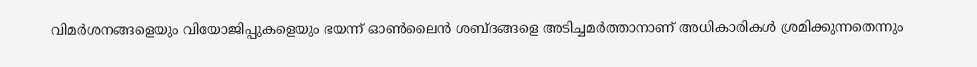വിമർശനങ്ങളെയും വിയോജിപ്പുകളെയും ഭയന്ന് ഓൺലൈൻ ശബ്ദങ്ങളെ അടിച്ചമർത്താനാണ് അധികാരികൾ ശ്രമിക്കുന്നതെന്നും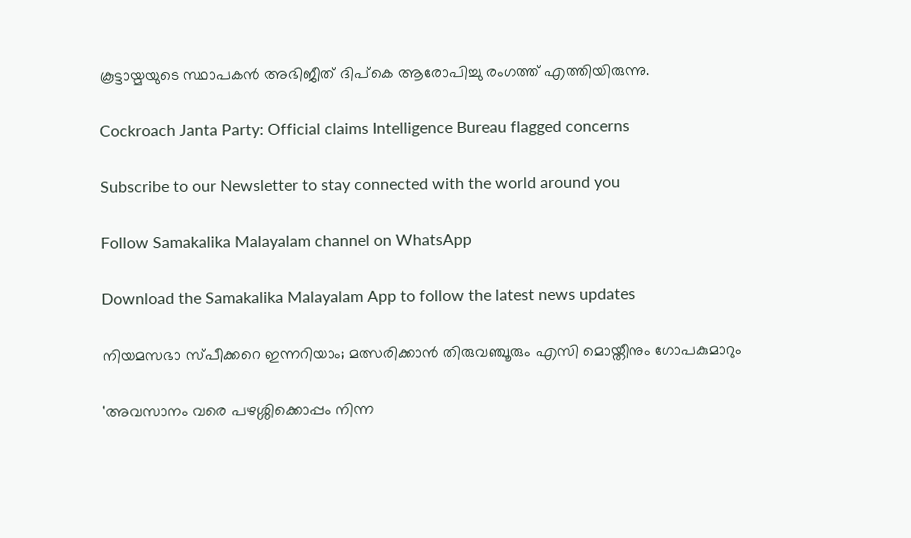കൂട്ടായ്മയുടെ സ്ഥാപകൻ അഭിജീത് ദിപ്കെ ആരോപിച്ചു രംഗത്ത് എത്തിയിരുന്നു.

Cockroach Janta Party: Official claims Intelligence Bureau flagged concerns

Subscribe to our Newsletter to stay connected with the world around you

Follow Samakalika Malayalam channel on WhatsApp

Download the Samakalika Malayalam App to follow the latest news updates

നിയമസഭാ സ്പീക്കറെ ഇന്നറിയാം; മത്സരിക്കാൻ തിരുവഞ്ചൂരും എസി മൊയ്തീനും ഗോപകുമാറും

'അവസാനം വരെ പഴശ്ശിക്കൊപ്പം നിന്ന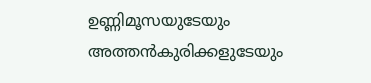ഉണ്ണിമൂസയുടേയും അത്തന്‍കുരിക്കളുടേയും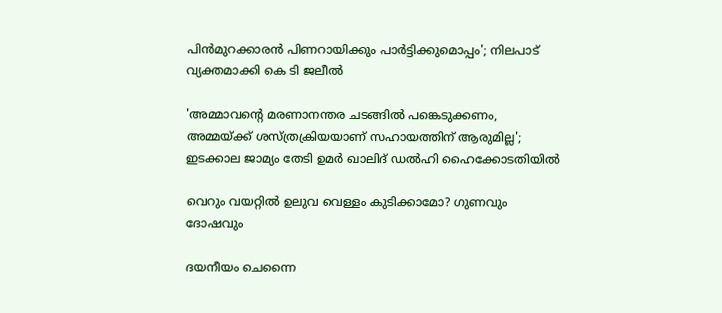പിന്‍മുറക്കാരന്‍ പിണറായിക്കും പാര്‍ട്ടിക്കുമൊപ്പം'; നിലപാട് വ്യക്തമാക്കി കെ ടി ജലീല്‍

'അമ്മാവന്റെ മരണാനന്തര ചടങ്ങില്‍ പങ്കെടുക്കണം, അമ്മയ്ക്ക് ശസ്ത്രക്രിയയാണ് സഹായത്തിന് ആരുമില്ല'; ഇടക്കാല ജാമ്യം തേടി ഉമര്‍ ഖാലിദ് ഡല്‍ഹി ഹൈക്കോടതിയില്‍

വെറും വയറ്റിൽ ഉലുവ വെള്ളം കുടിക്കാമോ? ഗുണവും ദോഷവും

ദയനീയം ചെന്നൈ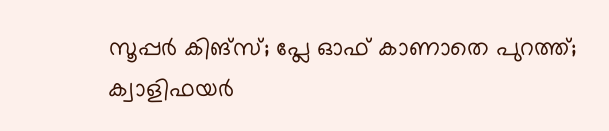സൂപ്പര്‍ കിങ്‌സ്; പ്ലേ ഓഫ് കാണാതെ പുറത്ത്; ക്വാളിഫയര്‍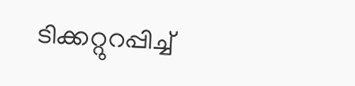ടിക്കറ്റുറപ്പിച്ച്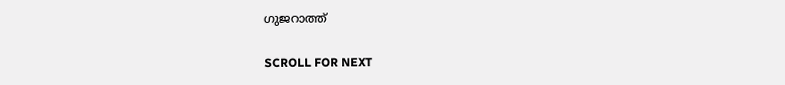ഗുജറാത്ത്

SCROLL FOR NEXT